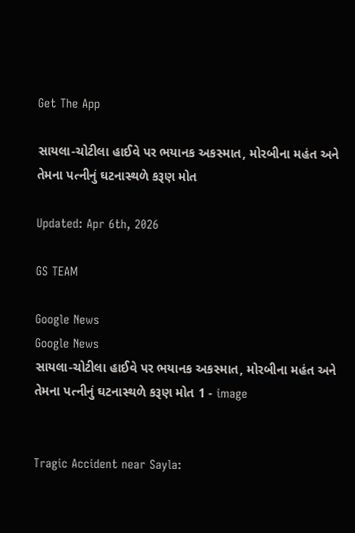Get The App

સાયલા-ચોટીલા હાઈવે પર ભયાનક અકસ્માત, મોરબીના મહંત અને તેમના પત્નીનું ઘટનાસ્થળે કરૂણ મોત

Updated: Apr 6th, 2026

GS TEAM

Google News
Google News
સાયલા-ચોટીલા હાઈવે પર ભયાનક અકસ્માત, મોરબીના મહંત અને તેમના પત્નીનું ઘટનાસ્થળે કરૂણ મોત 1 - image


Tragic Accident near Sayla: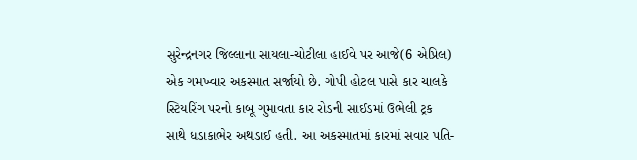સુરેન્દ્રનગર જિલ્લાના સાયલા-ચોટીલા હાઈવે પર આજે(6 એપ્રિલ) એક ગમખ્વાર અકસ્માત સર્જાયો છે. ગોપી હોટલ પાસે કાર ચાલકે સ્ટિયરિંગ પરનો કાબૂ ગુમાવતા કાર રોડની સાઈડમાં ઉભેલી ટ્રક સાથે ધડાકાભેર અથડાઈ હતી. આ અકસ્માતમાં કારમાં સવાર પતિ-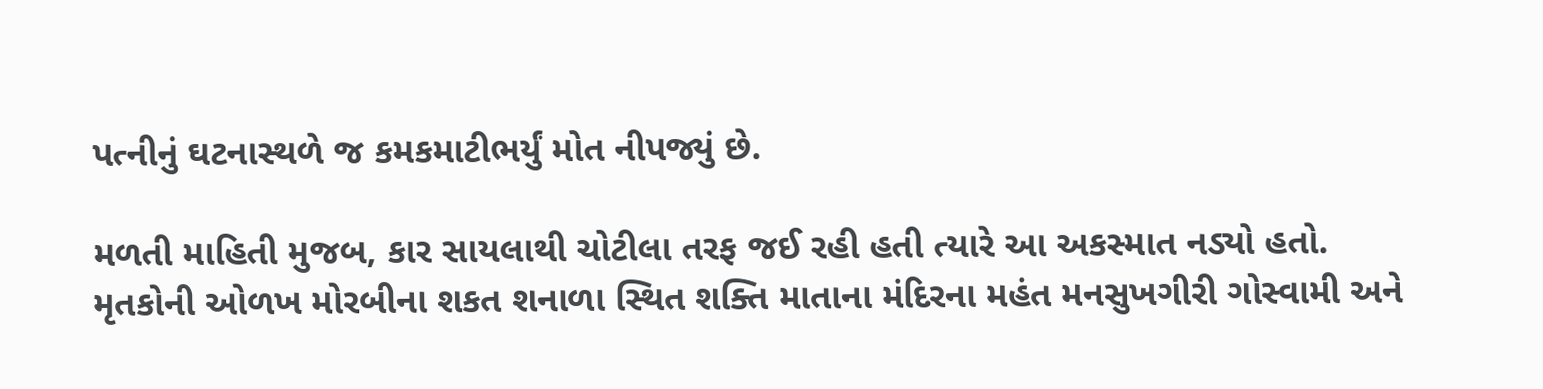પત્નીનું ઘટનાસ્થળે જ કમકમાટીભર્યું મોત નીપજ્યું છે.

મળતી માહિતી મુજબ, કાર સાયલાથી ચોટીલા તરફ જઈ રહી હતી ત્યારે આ અકસ્માત નડ્યો હતો. મૃતકોની ઓળખ મોરબીના શકત શનાળા સ્થિત શક્તિ માતાના મંદિરના મહંત મનસુખગીરી ગોસ્વામી અને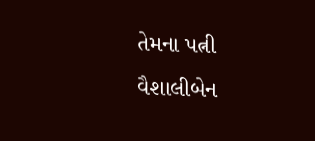તેમના પત્ની વૈશાલીબેન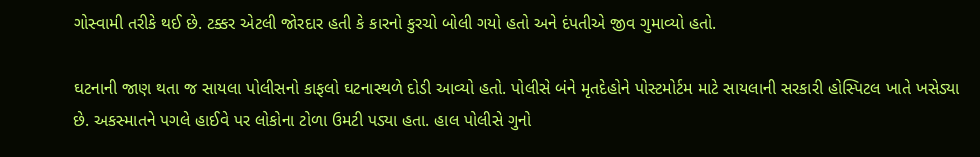ગોસ્વામી તરીકે થઈ છે. ટક્કર એટલી જોરદાર હતી કે કારનો કુરચો બોલી ગયો હતો અને દંપતીએ જીવ ગુમાવ્યો હતો.

ઘટનાની જાણ થતા જ સાયલા પોલીસનો કાફલો ઘટનાસ્થળે દોડી આવ્યો હતો. પોલીસે બંને મૃતદેહોને પોસ્ટમોર્ટમ માટે સાયલાની સરકારી હોસ્પિટલ ખાતે ખસેડ્યા છે. અકસ્માતને પગલે હાઈવે પર લોકોના ટોળા ઉમટી પડ્યા હતા. હાલ પોલીસે ગુનો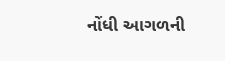નોંધી આગળની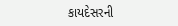કાયદેસરની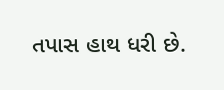તપાસ હાથ ધરી છે.